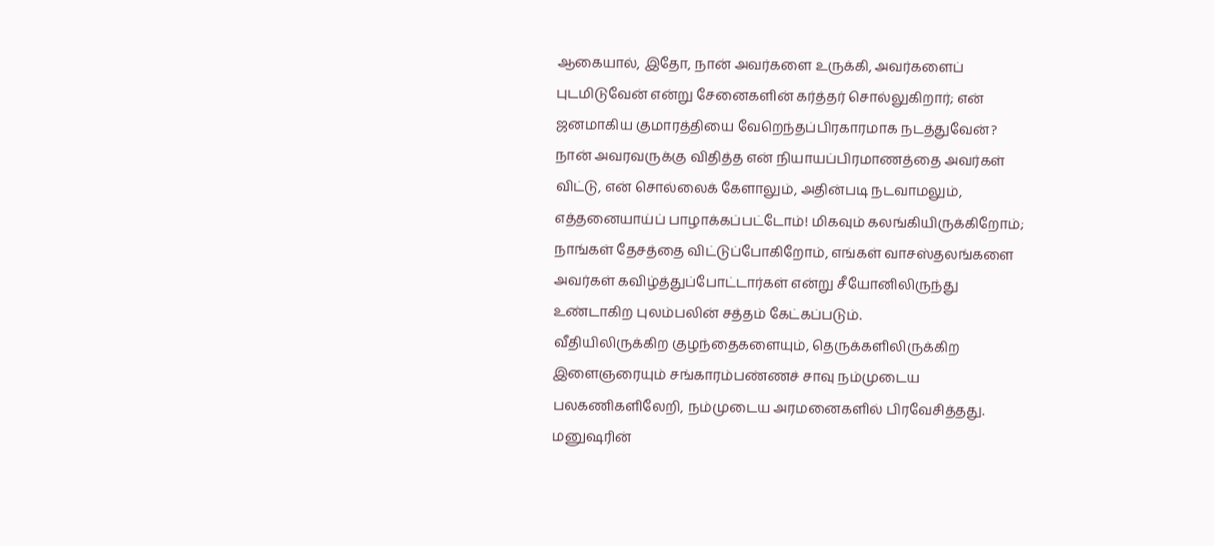ஆகையால், இதோ, நான் அவர்களை உருக்கி, அவர்களைப் புடமிடுவேன் என்று சேனைகளின் கர்த்தர் சொல்லுகிறார்; என் ஜனமாகிய குமாரத்தியை வேறெந்தப்பிரகாரமாக நடத்துவேன்?
நான் அவரவருக்கு விதித்த என் நியாயப்பிரமாணத்தை அவர்கள் விட்டு, என் சொல்லைக் கேளாலும், அதின்படி நடவாமலும்,
எத்தனையாய்ப் பாழாக்கப்பட்டோம்! மிகவும் கலங்கியிருக்கிறோம்; நாங்கள் தேசத்தை விட்டுப்போகிறோம், எங்கள் வாசஸ்தலங்களை அவர்கள் கவிழ்த்துப்போட்டார்கள் என்று சீயோனிலிருந்து உண்டாகிற புலம்பலின் சத்தம் கேட்கப்படும்.
வீதியிலிருக்கிற குழந்தைகளையும், தெருக்களிலிருக்கிற இளைஞரையும் சங்காரம்பண்ணச் சாவு நம்முடைய பலகணிகளிலேறி, நம்முடைய அரமனைகளில் பிரவேசித்தது.
மனுஷரின்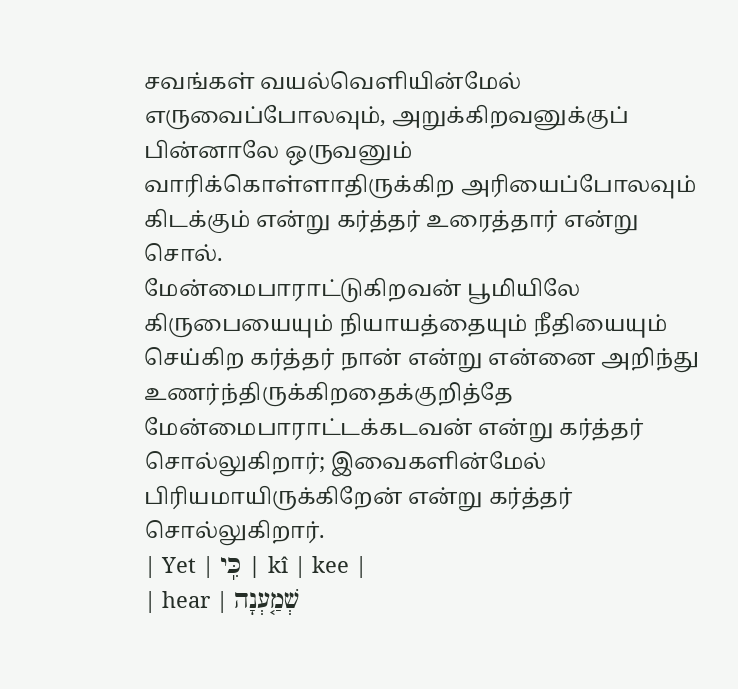சவங்கள் வயல்வெளியின்மேல் எருவைப்போலவும், அறுக்கிறவனுக்குப் பின்னாலே ஒருவனும் வாரிக்கொள்ளாதிருக்கிற அரியைப்போலவும் கிடக்கும் என்று கர்த்தர் உரைத்தார் என்று சொல்.
மேன்மைபாராட்டுகிறவன் பூமியிலே கிருபையையும் நியாயத்தையும் நீதியையும் செய்கிற கர்த்தர் நான் என்று என்னை அறிந்து உணர்ந்திருக்கிறதைக்குறித்தே மேன்மைபாராட்டக்கடவன் என்று கர்த்தர் சொல்லுகிறார்; இவைகளின்மேல் பிரியமாயிருக்கிறேன் என்று கர்த்தர் சொல்லுகிறார்.
| Yet | כִּֽי | kî | kee |
| hear | שְׁמַ֤עְנָה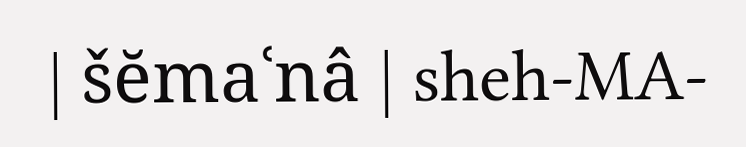| šĕmaʿnâ | sheh-MA-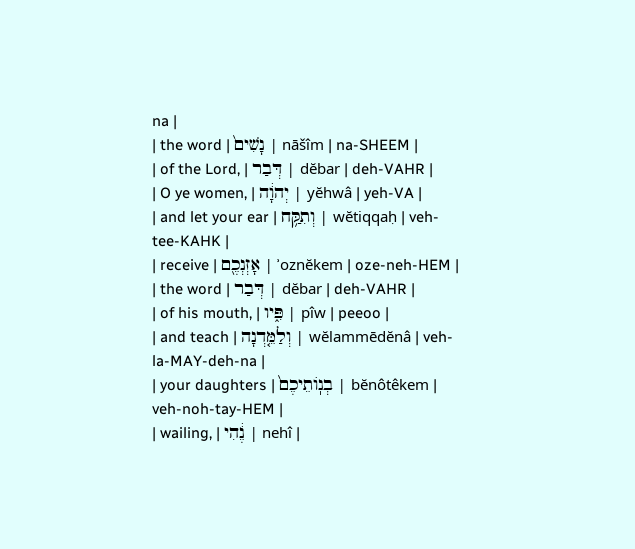na |
| the word | נָשִׁים֙ | nāšîm | na-SHEEM |
| of the Lord, | דְּבַר | dĕbar | deh-VAHR |
| O ye women, | יְהוָ֔ה | yĕhwâ | yeh-VA |
| and let your ear | וְתִקַּ֥ח | wĕtiqqaḥ | veh-tee-KAHK |
| receive | אָזְנְכֶ֖ם | ʾoznĕkem | oze-neh-HEM |
| the word | דְּבַר | dĕbar | deh-VAHR |
| of his mouth, | פִּ֑יו | pîw | peeoo |
| and teach | וְלַמֵּ֤דְנָה | wĕlammēdĕnâ | veh-la-MAY-deh-na |
| your daughters | בְנֽוֹתֵיכֶם֙ | bĕnôtêkem | veh-noh-tay-HEM |
| wailing, | נֶ֔הִי | nehî |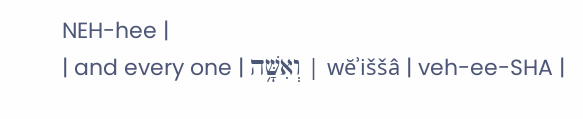NEH-hee |
| and every one | וְאִשָּׁ֥ה | wĕʾiššâ | veh-ee-SHA |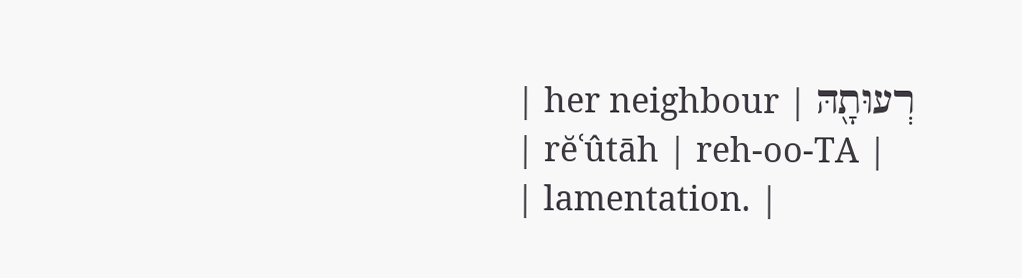| her neighbour | רְעוּתָ֖הּ | rĕʿûtāh | reh-oo-TA |
| lamentation. |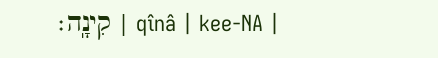קִינָֽה׃ | qînâ | kee-NA |